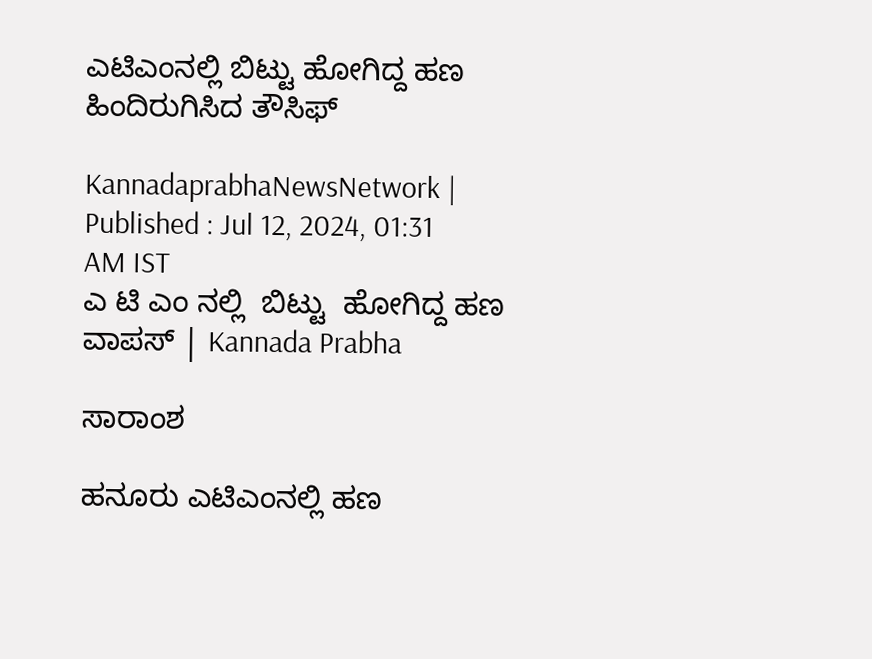ಎಟಿಎಂನಲ್ಲಿ ಬಿಟ್ಟು ಹೋಗಿದ್ದ ಹಣ ಹಿಂದಿರುಗಿಸಿದ ತೌಸಿಫ್

KannadaprabhaNewsNetwork |
Published : Jul 12, 2024, 01:31 AM IST
ಎ ಟಿ ಎಂ ನಲ್ಲಿ  ಬಿಟ್ಟು  ಹೋಗಿದ್ದ ಹಣ ವಾಪಸ್‌ | Kannada Prabha

ಸಾರಾಂಶ

ಹನೂರು ಎಟಿಎಂನಲ್ಲಿ ಹಣ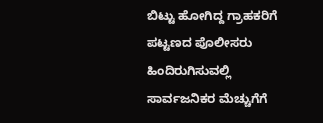ಬಿಟ್ಟು ಹೋಗಿದ್ದ ಗ್ರಾಹಕರಿಗೆ ಪಟ್ಟಣದ ಪೊಲೀಸರು ಹಿಂದಿರುಗಿಸುವಲ್ಲಿ ಸಾರ್ವಜನಿಕರ ಮೆಚ್ಚುಗೆಗೆ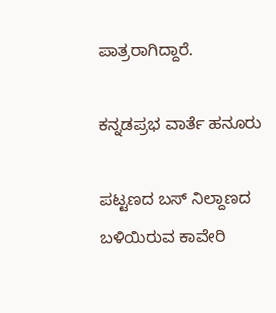ಪಾತ್ರರಾಗಿದ್ದಾರೆ.

ಕನ್ನಡಪ್ರಭ ವಾರ್ತೆ ಹನೂರು

ಪಟ್ಟಣದ ಬಸ್ ನಿಲ್ದಾಣದ ಬಳಿಯಿರುವ ಕಾವೇರಿ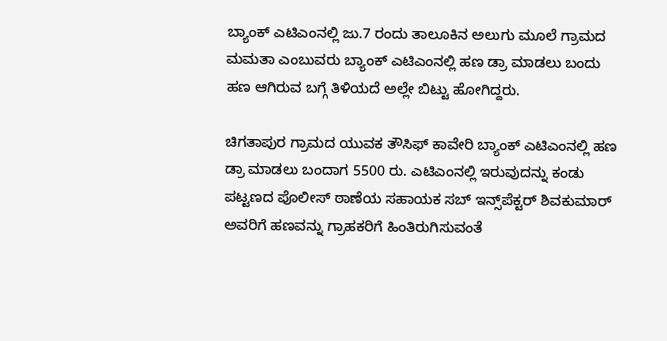ಬ್ಯಾಂಕ್ ಎಟಿಎಂನಲ್ಲಿ ಜು.7 ರಂದು ತಾಲೂಕಿನ ಅಲುಗು ಮೂಲೆ ಗ್ರಾಮದ ಮಮತಾ ಎಂಬುವರು ಬ್ಯಾಂಕ್ ಎಟಿಎಂನಲ್ಲಿ ಹಣ ಡ್ರಾ ಮಾಡಲು ಬಂದು ಹಣ ಆಗಿರುವ ಬಗ್ಗೆ ತಿಳಿಯದೆ ಅಲ್ಲೇ ಬಿಟ್ಟು ಹೋಗಿದ್ದರು.

ಚಿಗತಾಪುರ ಗ್ರಾಮದ ಯುವಕ ತೌಸಿಫ್ ಕಾವೇರಿ ಬ್ಯಾಂಕ್ ಎಟಿಎಂನಲ್ಲಿ ಹಣ ಡ್ರಾ ಮಾಡಲು ಬಂದಾಗ 5500 ರು. ಎಟಿಎಂನಲ್ಲಿ ಇರುವುದನ್ನು ಕಂಡು ಪಟ್ಟಣದ ಪೊಲೀಸ್ ಠಾಣೆಯ ಸಹಾಯಕ ಸಬ್ ಇನ್ಸ್‌ಪೆಕ್ಟರ್ ಶಿವಕುಮಾರ್ ಅವರಿಗೆ ಹಣವನ್ನು ಗ್ರಾಹಕರಿಗೆ ಹಿಂತಿರುಗಿಸುವಂತೆ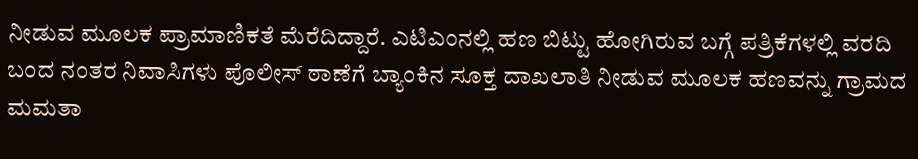ನೀಡುವ ಮೂಲಕ ಪ್ರಾಮಾಣಿಕತೆ ಮೆರೆದಿದ್ದಾರೆ. ಎಟಿಎಂನಲ್ಲಿ ಹಣ ಬಿಟ್ಟು ಹೋಗಿರುವ ಬಗ್ಗೆ ಪತ್ರಿಕೆಗಳಲ್ಲಿ ವರದಿ ಬಂದ ನಂತರ ನಿವಾಸಿಗಳು ಪೊಲೀಸ್ ಠಾಣೆಗೆ ಬ್ಯಾಂಕಿನ ಸೂಕ್ತ ದಾಖಲಾತಿ ನೀಡುವ ಮೂಲಕ ಹಣವನ್ನು ಗ್ರಾಮದ ಮಮತಾ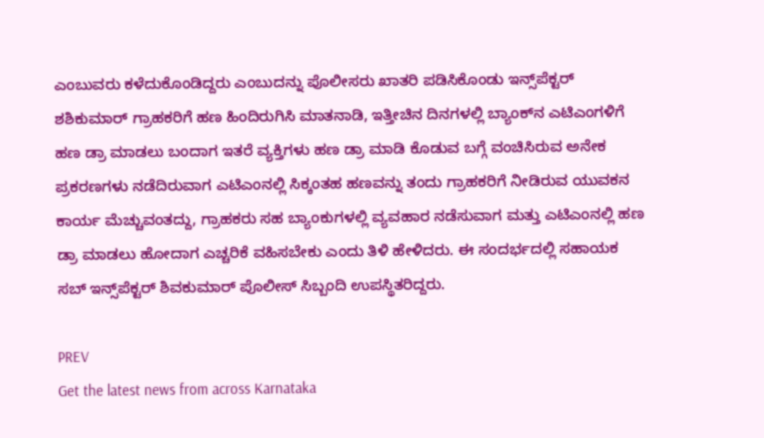ಎಂಬುವರು ಕಳೆದುಕೊಂಡಿದ್ದರು ಎಂಬುದನ್ನು ಪೊಲೀಸರು ಖಾತರಿ ಪಡಿಸಿಕೊಂಡು ಇನ್ಸ್‌ಪೆಕ್ಟರ್ ಶಶಿಕುಮಾರ್ ಗ್ರಾಹಕರಿಗೆ ಹಣ ಹಿಂದಿರುಗಿಸಿ ಮಾತನಾಡಿ, ಇತ್ತೀಚಿನ ದಿನಗಳಲ್ಲಿ ಬ್ಯಾಂಕ್‌ನ ಎಟಿಎಂಗಳಿಗೆ ಹಣ ಡ್ರಾ ಮಾಡಲು ಬಂದಾಗ ಇತರೆ ವ್ಯಕ್ತಿಗಳು ಹಣ ಡ್ರಾ ಮಾಡಿ ಕೊಡುವ ಬಗ್ಗೆ ವಂಚಿಸಿರುವ ಅನೇಕ ಪ್ರಕರಣಗಳು ನಡೆದಿರುವಾಗ ಎಟಿಎಂನಲ್ಲಿ ಸಿಕ್ಕಂತಹ ಹಣವನ್ನು ತಂದು ಗ್ರಾಹಕರಿಗೆ ನೀಡಿರುವ ಯುವಕನ ಕಾರ್ಯ ಮೆಚ್ಚುವಂತದ್ದು, ಗ್ರಾಹಕರು ಸಹ ಬ್ಯಾಂಕುಗಳಲ್ಲಿ ವ್ಯವಹಾರ ನಡೆಸುವಾಗ ಮತ್ತು ಎಟಿಎಂನಲ್ಲಿ ಹಣ ಡ್ರಾ ಮಾಡಲು ಹೋದಾಗ ಎಚ್ಚರಿಕೆ ವಹಿಸಬೇಕು ಎಂದು ತಿಳಿ ಹೇಳಿದರು. ಈ ಸಂದರ್ಭದಲ್ಲಿ ಸಹಾಯಕ ಸಬ್ ಇನ್ಸ್‌ಪೆಕ್ಟರ್ ಶಿವಕುಮಾರ್ ಪೊಲೀಸ್ ಸಿಬ್ಬಂದಿ ಉಪಸ್ಥಿತರಿದ್ದರು.

PREV
Get the latest news from across Karnataka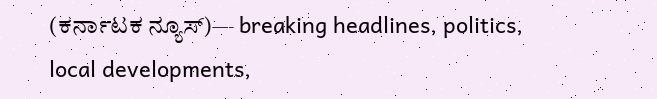(ಕರ್ನಾಟಕ ನ್ಯೂಸ್)— breaking headlines, politics, local developments,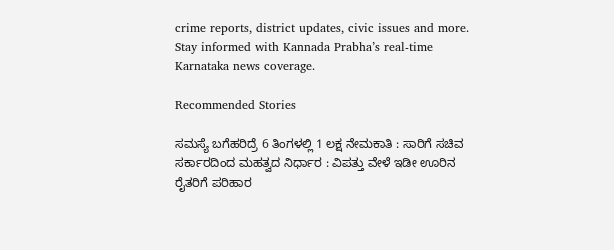crime reports, district updates, civic issues and more. Stay informed with Kannada Prabha’s real‑time Karnataka news coverage.

Recommended Stories

ಸಮಸ್ಯೆ ಬಗೆಹರಿದ್ರೆ 6 ತಿಂಗಳಲ್ಲಿ 1 ಲಕ್ಷ ನೇಮಕಾತಿ : ಸಾರಿಗೆ ಸಚಿವ
ಸರ್ಕಾರದಿಂದ ಮಹತ್ವದ ನಿರ್ಧಾರ : ವಿಪತ್ತು ವೇಳೆ ಇಡೀ ಊರಿನ ರೈತರಿಗೆ ಪರಿಹಾರ